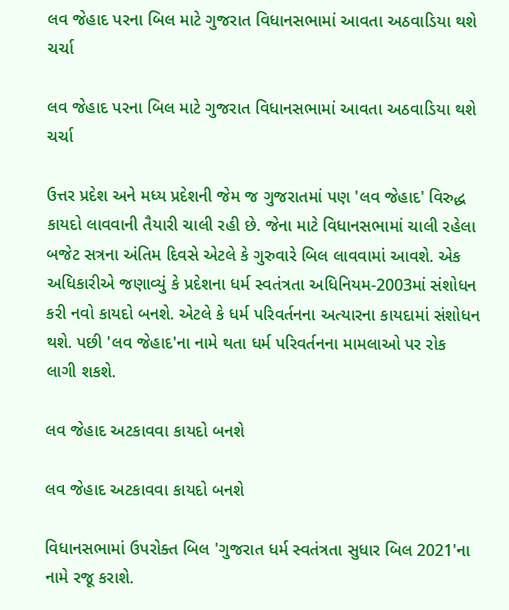લવ જેહાદ પરના બિલ માટે ગુજરાત વિધાનસભામાં આવતા અઠવાડિયા થશે ચર્ચા

લવ જેહાદ પરના બિલ માટે ગુજરાત વિધાનસભામાં આવતા અઠવાડિયા થશે ચર્ચા

ઉત્તર પ્રદેશ અને મધ્ય પ્રદેશની જેમ જ ગુજરાતમાં પણ 'લવ જેહાદ' વિરુદ્ધ કાયદો લાવવાની તૈયારી ચાલી રહી છે. જેના માટે વિધાનસભામાં ચાલી રહેલા બજેટ સત્રના અંતિમ દિવસે એટલે કે ગુરુવારે બિલ લાવવામાં આવશે. એક અધિકારીએ જણાવ્યું કે પ્રદેશના ધર્મ સ્વતંત્રતા અધિનિયમ-2003માં સંશોધન કરી નવો કાયદો બનશે. એટલે કે ધર્મ પરિવર્તનના અત્યારના કાયદામાં સંશોધન થશે. પછી 'લવ જેહાદ'ના નામે થતા ધર્મ પરિવર્તનના મામલાઓ પર રોક લાગી શકશે.

લવ જેહાદ અટકાવવા કાયદો બનશે

લવ જેહાદ અટકાવવા કાયદો બનશે

વિધાનસભામાં ઉપરોક્ત બિલ 'ગુજરાત ધર્મ સ્વતંત્રતા સુધાર બિલ 2021'ના નામે રજૂ કરાશે.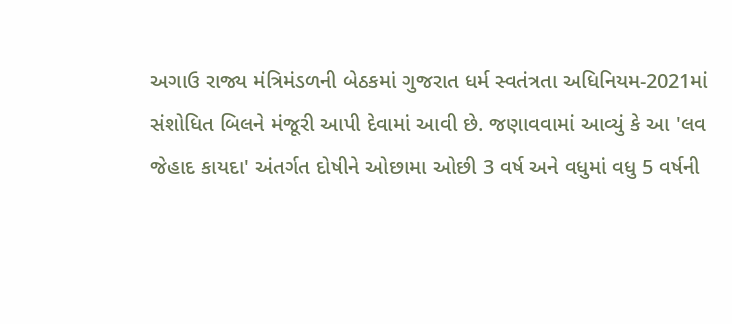અગાઉ રાજ્ય મંત્રિમંડળની બેઠકમાં ગુજરાત ધર્મ સ્વતંત્રતા અધિનિયમ-2021માં સંશોધિત બિલને મંજૂરી આપી દેવામાં આવી છે. જણાવવામાં આવ્યું કે આ 'લવ જેહાદ કાયદા' અંતર્ગત દોષીને ઓછામા ઓછી 3 વર્ષ અને વધુમાં વધુ 5 વર્ષની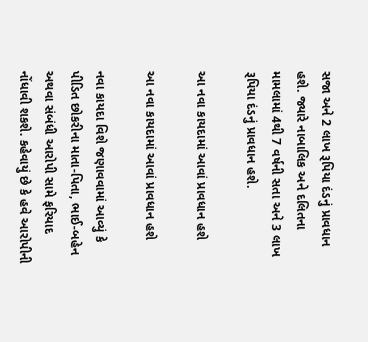સજા અને 2 લાખ રૂપિયા દંડનું પ્રાવધાન હશે. જ્યારે નાબાલિક અને દલિતના મામલામાં 4થી 7 વર્ષની સતા અને 3 લાખ રૂપિયા દંડનું પ્રાવધાન હશે.

આ નવા કાયદામાં આવાં પ્રાવધાન હશે

આ નવા કાયદામાં આવાં પ્રાવધાન હશે

નવા કાયદા વિશે જણાવવામાં આવ્યું કે પીડિત છોકરીના માતા-પિતા, ભાઈ-બહેન અથવા સંબંધી આરોપી સામે ફરિયાદ નોંધાવી શકશે. કહેવાયું છે કે હવે આરોપીની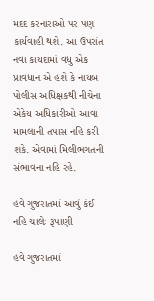મદદ કરનારાઓ પર પણ કાર્યવાહી થશે. આ ઉપરાંત નવા કાયદામાં વધુ એક પ્રાવધાન એ હશે કે નાયબ પોલીસ અધિક્ષકથી નીચેના એકેય અધિકારીઓ આવા મામલાની તપાસ નહિ કરી શકે. એવામાં મિલીભગતની સંભાવના નહિ રહે.

હવે ગુજરાતમાં આવું કંઈ નહિ ચાલેઃ રૂપાણી

હવે ગુજરાતમાં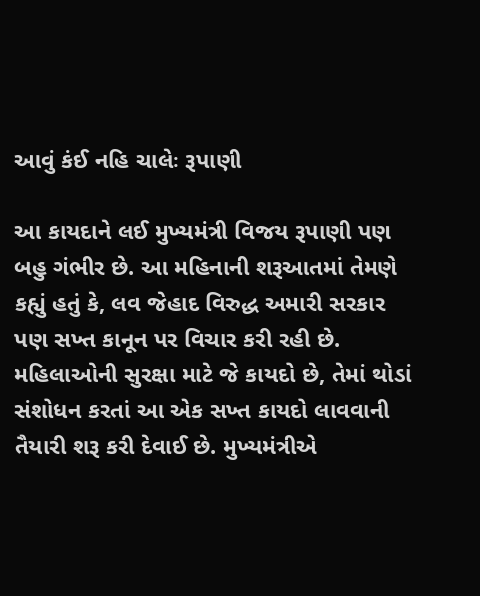આવું કંઈ નહિ ચાલેઃ રૂપાણી

આ કાયદાને લઈ મુખ્યમંત્રી વિજય રૂપાણી પણ બહુ ગંભીર છે. આ મહિનાની શરૂઆતમાં તેમણે કહ્યું હતું કે, લવ જેહાદ વિરુદ્ધ અમારી સરકાર પણ સખ્ત કાનૂન પર વિચાર કરી રહી છે. મહિલાઓની સુરક્ષા માટે જે કાયદો છે, તેમાં થોડાં સંશોધન કરતાં આ એક સખ્ત કાયદો લાવવાની તૈયારી શરૂ કરી દેવાઈ છે. મુખ્યમંત્રીએ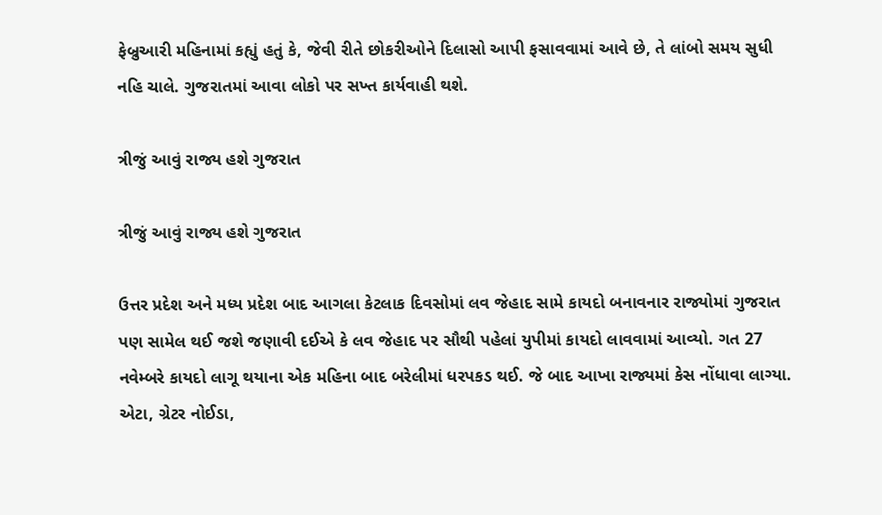ફેબ્રુઆરી મહિનામાં કહ્યું હતું કે, જેવી રીતે છોકરીઓને દિલાસો આપી ફસાવવામાં આવે છે, તે લાંબો સમય સુધી નહિ ચાલે. ગુજરાતમાં આવા લોકો પર સખ્ત કાર્યવાહી થશે.

ત્રીજું આવું રાજ્ય હશે ગુજરાત

ત્રીજું આવું રાજ્ય હશે ગુજરાત

ઉત્તર પ્રદેશ અને મધ્ય પ્રદેશ બાદ આગલા કેટલાક દિવસોમાં લવ જેહાદ સામે કાયદો બનાવનાર રાજ્યોમાં ગુજરાત પણ સામેલ થઈ જશે જણાવી દઈએ કે લવ જેહાદ પર સૌથી પહેલાં યુપીમાં કાયદો લાવવામાં આવ્યો. ગત 27 નવેમ્બરે કાયદો લાગૂ થયાના એક મહિના બાદ બરેલીમાં ધરપકડ થઈ. જે બાદ આખા રાજ્યમાં કેસ નોંધાવા લાગ્યા. એટા, ગ્રેટર નોઈડા,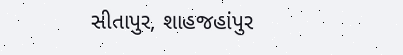સીતાપુર, શાહજહાંપુર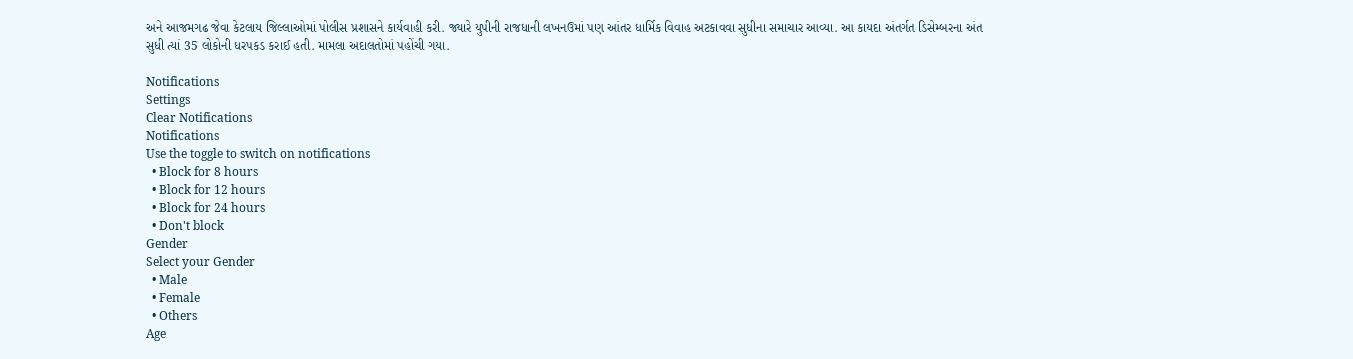અને આજમગઢ જેવા કેટલાય જિલ્લાઓમાં પોલીસ પ્રશાસને કાર્યવાહી કરી. જ્યારે યુપીની રાજધાની લખનઉમાં પણ આંતર ધાર્મિક વિવાહ અટકાવવા સુધીના સમાચાર આવ્યા. આ કાયદા અંતર્ગત ડિસેમ્બરના અંત સુધી ત્યાં 35 લોકોની ધરપકડ કરાઈ હતી. મામલા અદાલતોમાં પહોંચી ગયા.

Notifications
Settings
Clear Notifications
Notifications
Use the toggle to switch on notifications
  • Block for 8 hours
  • Block for 12 hours
  • Block for 24 hours
  • Don't block
Gender
Select your Gender
  • Male
  • Female
  • Others
Age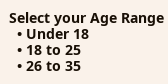Select your Age Range
  • Under 18
  • 18 to 25
  • 26 to 35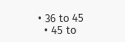• 36 to 45
  • 45 to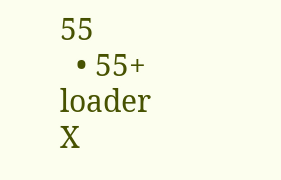55
  • 55+
loader
X